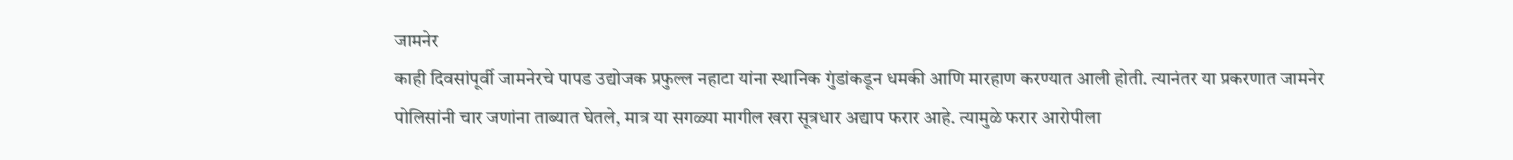जामनेर
काही दिवसांपूर्वी जामनेरचे पापड उद्योजक प्रफुल्ल नहाटा यांना स्थानिक गुंडांकडून धमकी आणि मारहाण करण्यात आली होती. त्यानंतर या प्रकरणात जामनेर पोलिसांनी चार जणांना ताब्यात घेतले, मात्र या सगळ्या मागील खरा सूत्रधार अद्याप फरार आहे. त्यामुळे फरार आरोपीला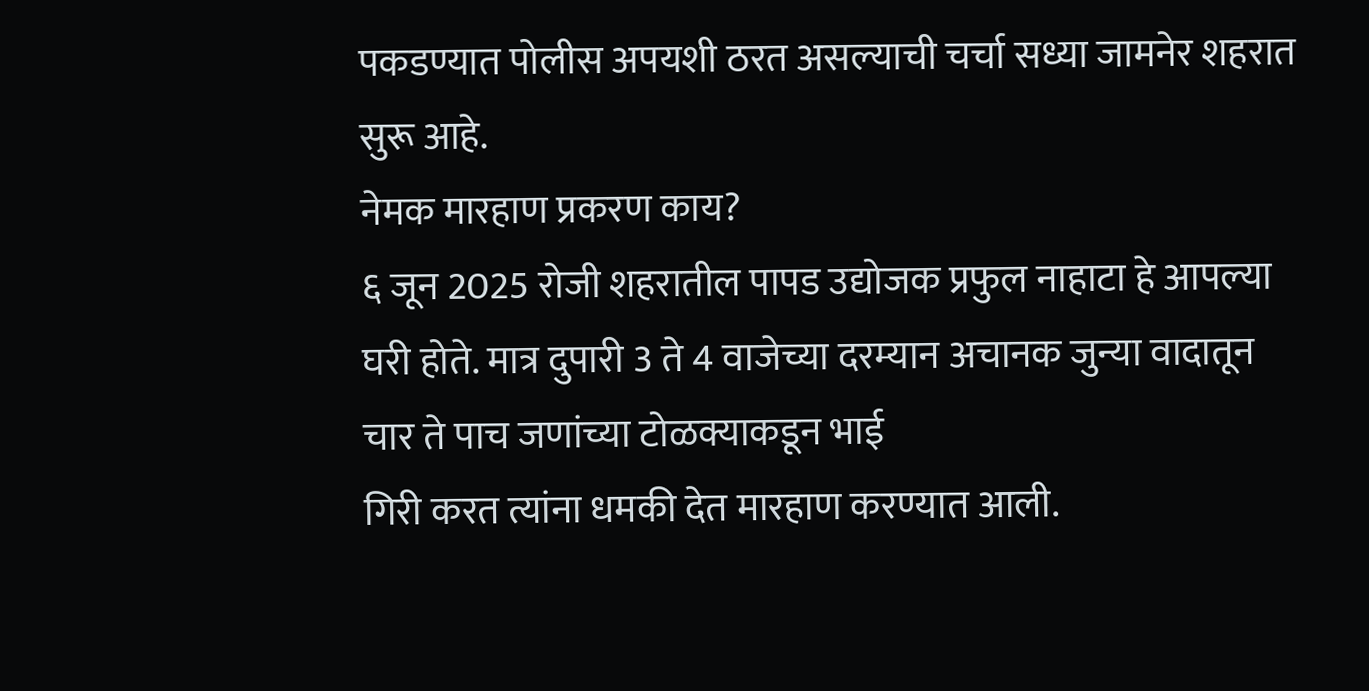पकडण्यात पोलीस अपयशी ठरत असल्याची चर्चा सध्या जामनेर शहरात सुरू आहे.
नेमक मारहाण प्रकरण काय?
६ जून 2025 रोजी शहरातील पापड उद्योजक प्रफुल नाहाटा हे आपल्या घरी होते. मात्र दुपारी 3 ते 4 वाजेच्या दरम्यान अचानक जुन्या वादातून चार ते पाच जणांच्या टोळक्याकडून भाई
गिरी करत त्यांना धमकी देत मारहाण करण्यात आली.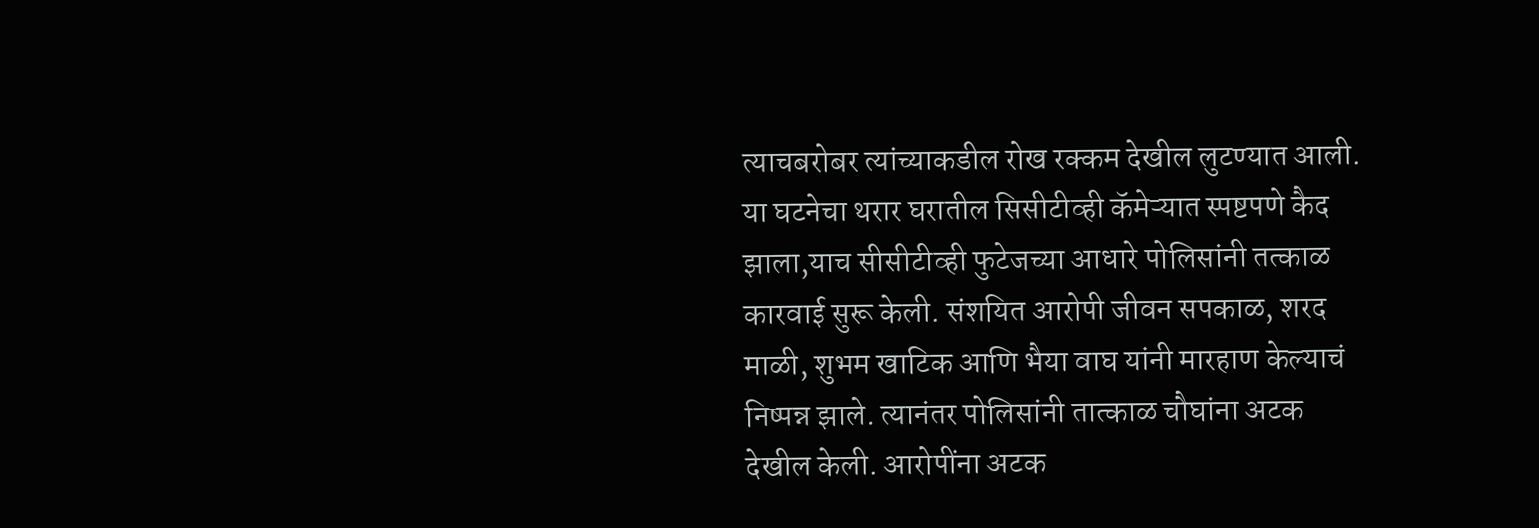त्याचबरोबर त्यांच्याकडील रोख रक्कम देखील लुटण्यात आली. या घटनेचा थरार घरातील सिसीटीव्ही कॅमेऱ्यात स्पष्टपणे कैद झाला,याच सीसीटीव्ही फुटेजच्या आधारे पोलिसांनी तत्काळ कारवाई सुरू केली. संशयित आरोपी जीवन सपकाळ, शरद माळी, शुभम खाटिक आणि भैया वाघ यांनी मारहाण केल्याचं निष्पन्न झाले. त्यानंतर पोलिसांनी तात्काळ चौघांना अटक देखील केली. आरोपींना अटक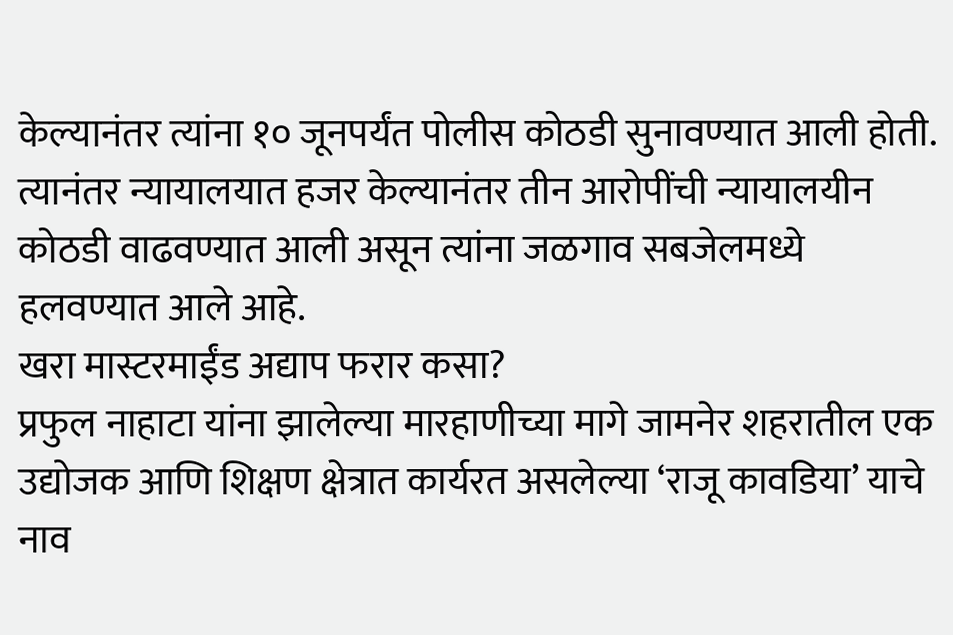केल्यानंतर त्यांना १० जूनपर्यंत पोलीस कोठडी सुनावण्यात आली होती. त्यानंतर न्यायालयात हजर केल्यानंतर तीन आरोपींची न्यायालयीन कोठडी वाढवण्यात आली असून त्यांना जळगाव सबजेलमध्ये हलवण्यात आले आहे.
खरा मास्टरमाईंड अद्याप फरार कसा?
प्रफुल नाहाटा यांना झालेल्या मारहाणीच्या मागे जामनेर शहरातील एक उद्योजक आणि शिक्षण क्षेत्रात कार्यरत असलेल्या ‘राजू कावडिया’ याचे नाव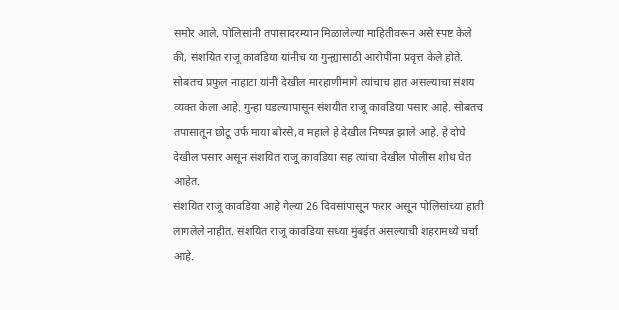समोर आले. पोलिसांनी तपासादरम्यान मिळालेल्या माहितीवरून असे स्पष्ट केले की, संशयित राजू कावडिया यांनीच या गुन्ह्यासाठी आरोपींना प्रवृत्त केले होते. सोबतच प्रफुल नाहाटा यांनी देखील मारहाणीमागे त्यांचाच हात असल्याचा संशय व्यक्त केला आहे. गुन्हा घडल्यापासून संशयीत राजू कावडिया पसार आहे. सोबतच तपासातून छोटू उर्फ माया बोरसे,व महाले हे देखील निष्पन्न झाले आहे. हे दोघे देखील पसार असून संशयित राजू कावडिया सह त्यांचा देखील पोलीस शोध घेत आहेत.
संशयित राजू कावडिया आहे गेल्या 26 दिवसांपासून फरार असून पोलिसांच्या हाती लागलेले नाहीत. संशयित राजू कावडिया सध्या मुंबईत असल्याची शहरामध्ये चर्चा आहे.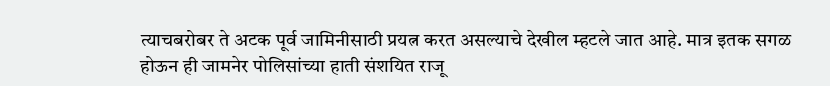त्याचबरोबर ते अटक पूर्व जामिनीसाठी प्रयत्न करत असल्याचे देखील म्हटले जात आहे. मात्र इतक सगळ होऊन ही जामनेर पोलिसांच्या हाती संशयित राजू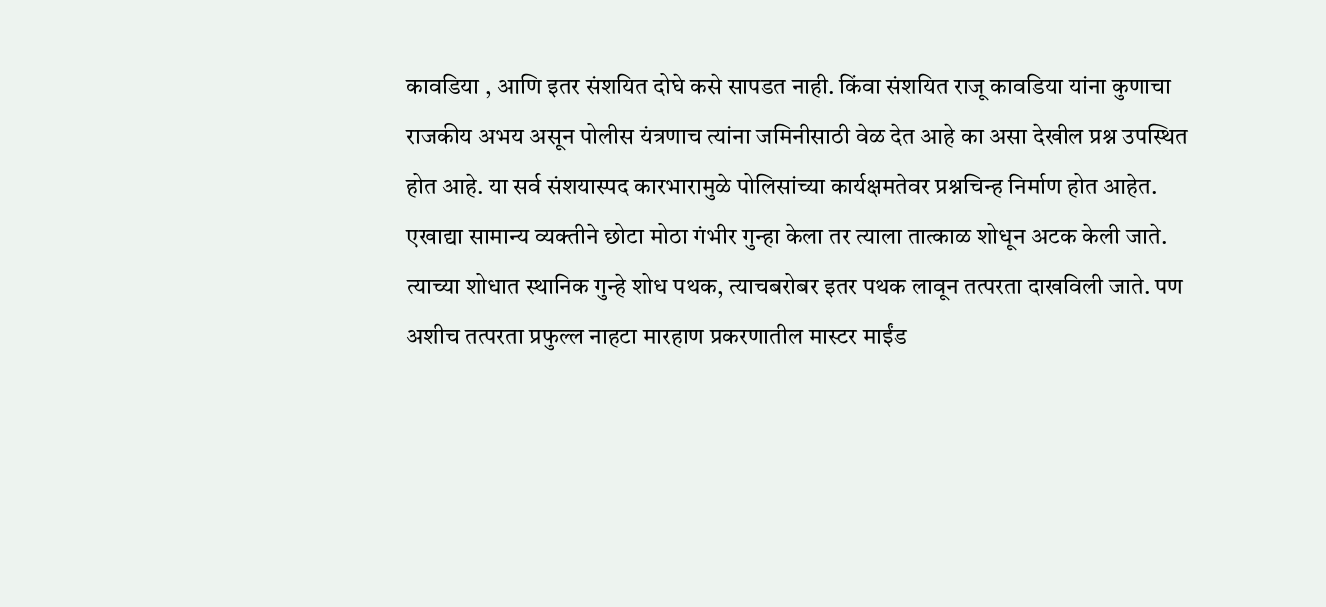कावडिया , आणि इतर संशयित दोघे कसे सापडत नाही. किंवा संशयित राजू कावडिया यांना कुणाचा राजकीय अभय असून पोलीस यंत्रणाच त्यांना जमिनीसाठी वेळ देत आहे का असा देखील प्रश्न उपस्थित होत आहे. या सर्व संशयास्पद कारभारामुळे पोलिसांच्या कार्यक्षमतेवर प्रश्नचिन्ह निर्माण होत आहेत.
एखाद्या सामान्य व्यक्तीने छोटा मोठा गंभीर गुन्हा केला तर त्याला तात्काळ शोधून अटक केली जाते. त्याच्या शोधात स्थानिक गुन्हे शोध पथक, त्याचबरोबर इतर पथक लावून तत्परता दाखविली जाते. पण अशीच तत्परता प्रफुल्ल नाहटा मारहाण प्रकरणातील मास्टर माईंड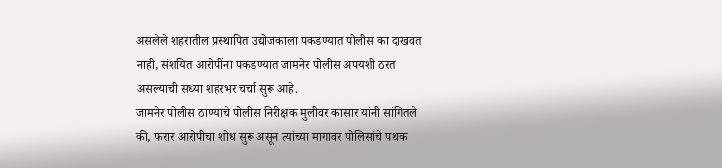असलेले शहरातील प्रस्थापित उद्योजकाला पकडण्यात पोलीस का दाखवत नाही, संशयित आरोपींना पकडण्यात जामनेर पोलीस अपयशी ठरत असल्याची सध्या शहरभर चर्चा सुरू आहे.
जामनेर पोलीस ठाण्याचे पोलीस निरीक्षक मुलीवर कासार यांनी सांगितले की, फरार आरोपीचा शोध सुरू असून त्यांच्या मागावर पोलिसांचे पथक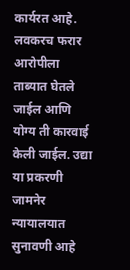कार्यरत आहे. लवकरच फरार आरोपीला ताब्यात घेतले जाईल आणि योग्य ती कारवाई केली जाईल. उद्या या प्रकरणी जामनेर न्यायालयात सुनावणी आहे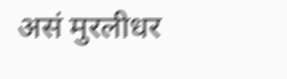असं मुरलीधर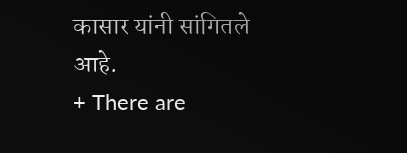कासार यांनी सांगितले आहे.
+ There are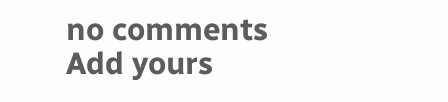no comments
Add yours